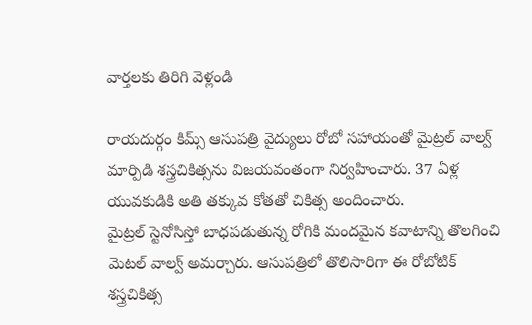వార్తలకు తిరిగి వెళ్లండి

రాయదుర్గం కిమ్స్ ఆసుపత్రి వైద్యులు రోబో సహాయంతో మైట్రల్ వాల్వ్ మార్పిడి శస్త్రచికిత్సను విజయవంతంగా నిర్వహించారు. 37 ఏళ్ల యువకుడికి అతి తక్కువ కోతతో చికిత్స అందించారు.
మైట్రల్ స్టెనోసిస్తో బాధపడుతున్న రోగికి మందమైన కవాటాన్ని తొలగించి మెటల్ వాల్వ్ అమర్చారు. ఆసుపత్రిలో తొలిసారిగా ఈ రోబోటిక్ శస్త్రచికిత్స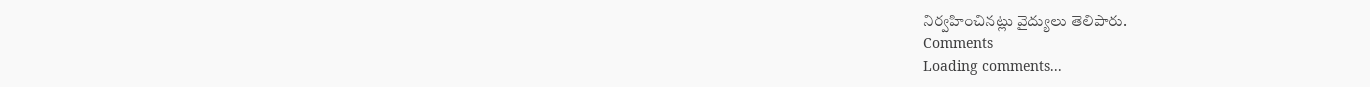నిర్వహించినట్లు వైద్యులు తెలిపారు.
Comments
Loading comments...